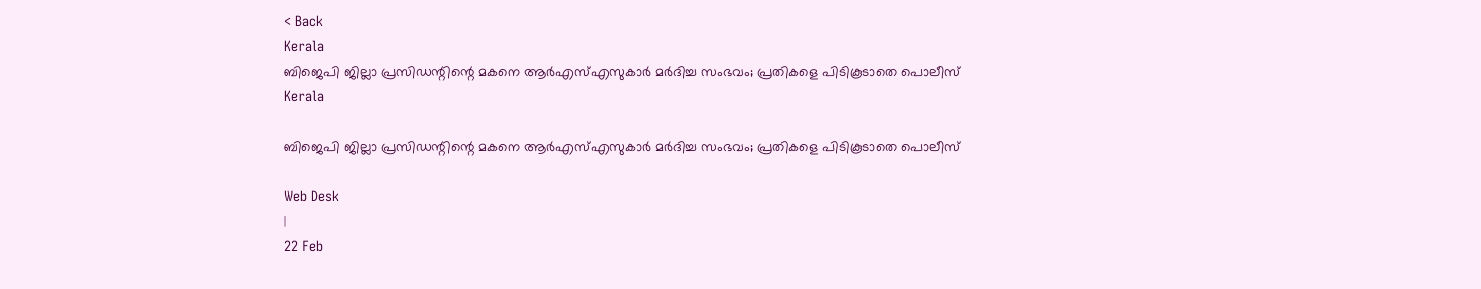< Back
Kerala
ബിജെപി ജില്ലാ പ്രസിഡന്റിന്റെ മകനെ ആര്‍എസ്എസുകാര്‍ മർദിച്ച സംഭവം; പ്രതികളെ പിടികൂടാതെ പൊലീസ്
Kerala

ബിജെപി ജില്ലാ പ്രസിഡന്റിന്റെ മകനെ ആര്‍എസ്എസുകാര്‍ മർദിച്ച സംഭവം; പ്രതികളെ പിടികൂടാതെ പൊലീസ്

Web Desk
|
22 Feb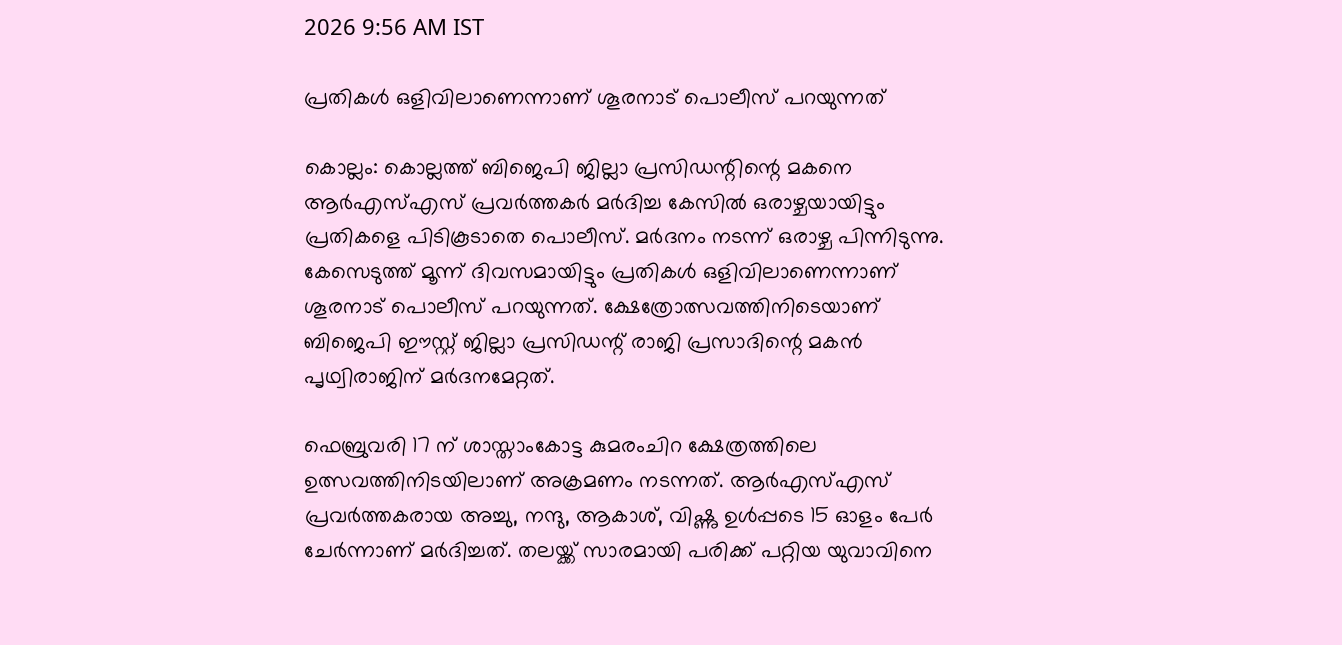2026 9:56 AM IST

പ്രതികൾ ഒളിവിലാണെന്നാണ് ശൂരനാട് പൊലീസ് പറയുന്നത്

കൊല്ലം: കൊല്ലത്ത് ബിജെപി ജില്ലാ പ്രസിഡന്റിന്റെ മകനെ ആര്‍എസ്എസ് പ്രവർത്തകർ മർദിച്ച കേസിൽ ഒരാഴ്ചയായിട്ടും പ്രതികളെ പിടികൂടാതെ പൊലീസ്. മർദനം നടന്ന് ഒരാഴ്ച പിന്നിടുന്നു. കേസെടുത്ത് മൂന്ന് ദിവസമായിട്ടും പ്രതികൾ ഒളിവിലാണെന്നാണ് ശൂരനാട് പൊലീസ് പറയുന്നത്. ക്ഷേത്രോത്സവത്തിനിടെയാണ് ബിജെപി ഈസ്റ്റ് ജില്ലാ പ്രസിഡന്റ് രാജി പ്രസാദിന്റെ മകൻ പൃഥ്വിരാജിന് മർദനമേറ്റത്.

ഫെബ്രുവരി 17 ന് ശാസ്താംകോട്ട കുമരംചിറ ക്ഷേത്രത്തിലെ ഉത്സവത്തിനിടയിലാണ് അക്രമണം നടന്നത്. ആര്‍എസ്എസ് പ്രവർത്തകരായ അച്ചു, നന്ദു, ആകാശ്, വിഷ്ണു ഉൾപ്പടെ 15 ഓളം പേര്‍ ചേർന്നാണ് മർദിച്ചത്. തലയ്ക്ക് സാരമായി പരിക്ക് പറ്റിയ യുവാവിനെ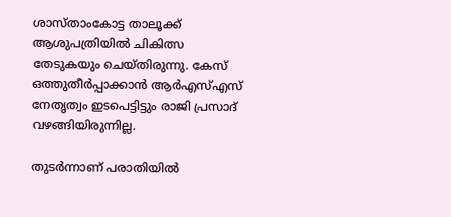ശാസ്താംകോട്ട താലൂക്ക് ആശുപത്രിയിൽ ചികിത്സ തേടുകയും ചെയ്തിരുന്നു. കേസ് ഒത്തുതീർപ്പാക്കാൻ ആര്‍എസ്എസ് നേതൃത്വം ഇടപെട്ടിട്ടും രാജി പ്രസാദ് വഴങ്ങിയിരുന്നില്ല.

തുടര്‍ന്നാണ് പരാതിയിൽ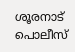ശൂരനാട് പൊലീസ്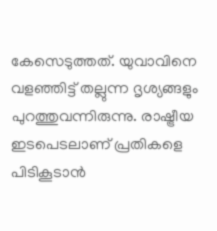കേസെടുത്തത്. യുവാവിനെ വളഞ്ഞിട്ട് തല്ലുന്ന ദൃശ്യങ്ങളും പുറത്തുവന്നിരുന്നു. രാഷ്ട്രീയ ഇടപെടലാണ് പ്രതികളെ പിടികൂടാൻ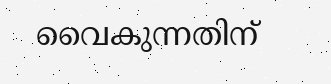വൈകുന്നതിന്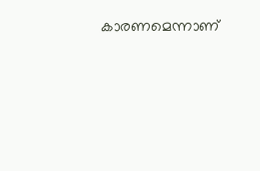കാരണമെന്നാണ്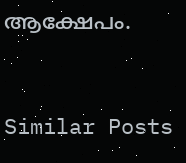ആക്ഷേപം.


Similar Posts